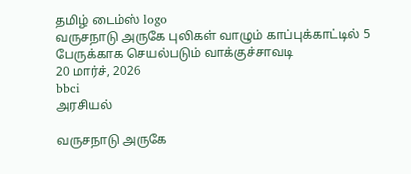தமிழ் டைம்ஸ் logo
வருசநாடு அருகே புலிகள் வாழும் காப்புக்காட்டில் 5 பேருக்காக செயல்படும் வாக்குச்சாவடி
20 மார்ச், 2026
bbci
அரசியல்

வருசநாடு அருகே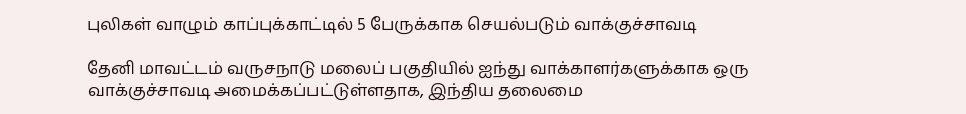புலிகள் வாழும் காப்புக்காட்டில் 5 பேருக்காக செயல்படும் வாக்குச்சாவடி

தேனி மாவட்டம் வருசநாடு மலைப் பகுதியில் ஐந்து வாக்காளர்களுக்காக ஒரு வாக்குச்சாவடி அமைக்கப்பட்டுள்ளதாக, இந்திய தலைமை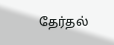தேர்தல்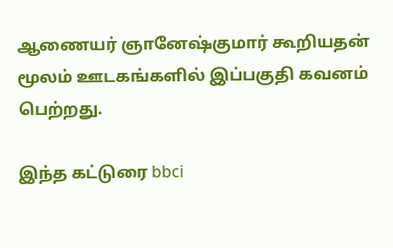ஆணையர் ஞானேஷ்குமார் கூறியதன் மூலம் ஊடகங்களில் இப்பகுதி கவனம் பெற்றது.

இந்த கட்டுரை bbci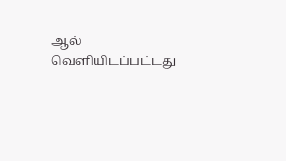ஆல் வெளியிடப்பட்டது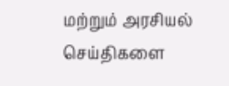மற்றும் அரசியல் செய்திகளை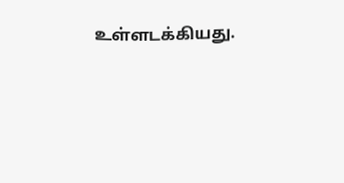உள்ளடக்கியது.